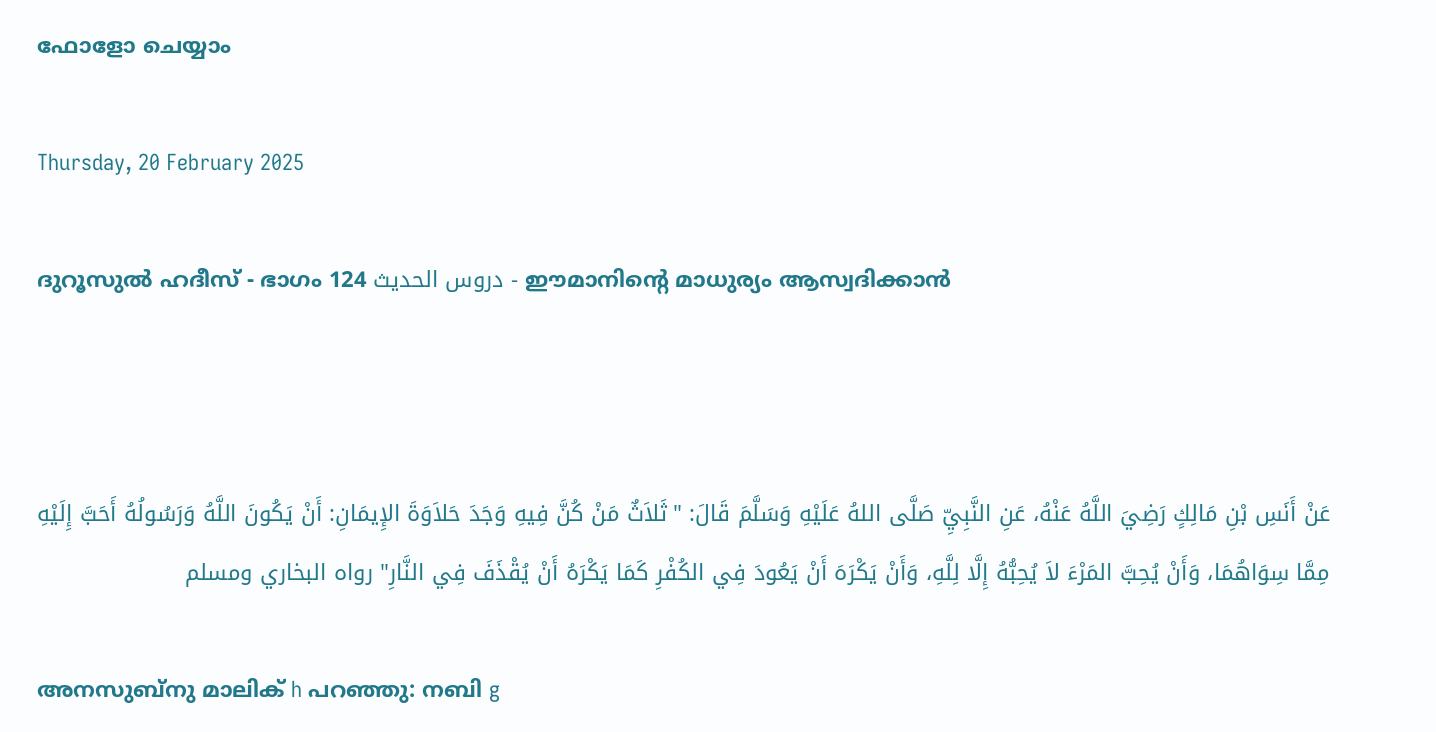ഫോളോ ചെയ്യാം

Thursday, 20 February 2025

ദുറൂസുല്‍ ഹദീസ് - ഭാഗം 124 دروس الحديث - ഈമാനിന്‍റെ മാധുര്യം ആസ്വദിക്കാന്‍



عَنْ أَنَسِ بْنِ مَالِكٍ رَضِيَ اللَّهُ عَنْهُ، عَنِ النَّبِيِّ صَلَّى اللهُ عَلَيْهِ وَسَلَّمَ قَالَ: "ثَلاَثٌ مَنْ كُنَّ فِيهِ وَجَدَ حَلاَوَةَ الإِيمَانِ: أَنْ يَكُونَ اللَّهُ وَرَسُولُهُ أَحَبَّ إِلَيْهِ مِمَّا سِوَاهُمَا، وَأَنْ يُحِبَّ المَرْءَ لاَ يُحِبُّهُ إِلَّا لِلَّهِ، وَأَنْ يَكْرَهَ أَنْ يَعُودَ فِي الكُفْرِ كَمَا يَكْرَهُ أَنْ يُقْذَفَ فِي النَّارِ" رواه البخاري ومسلم

അനസുബ്നു മാലിക് h പറഞ്ഞു: നബി g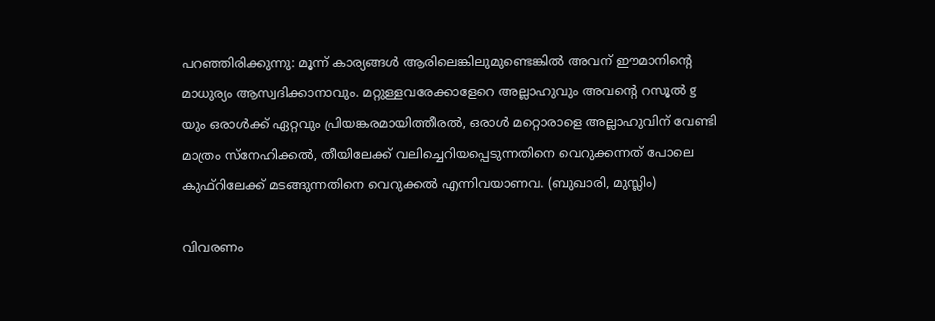പറഞ്ഞിരിക്കുന്നു: മൂന്ന് കാര്യങ്ങള്‍ ആരിലെങ്കിലുമുണ്ടെങ്കില്‍ അവന് ഈമാനിന്‍റെ മാധുര്യം ആസ്വദിക്കാനാവും. മറ്റുള്ളവരേക്കാളേറെ അല്ലാഹുവും അവന്‍റെ റസൂല്‍ g യും ഒരാള്‍ക്ക് ഏറ്റവും പ്രിയങ്കരമായിത്തീരല്‍, ഒരാള്‍ മറ്റൊരാളെ അല്ലാഹുവിന് വേണ്ടി മാത്രം സ്നേഹിക്കല്‍, തീയിലേക്ക് വലിച്ചെറിയപ്പെടുന്നതിനെ വെറുക്കന്നത് പോലെ കുഫ്റിലേക്ക് മടങ്ങുന്നതിനെ വെറുക്കല്‍ എന്നിവയാണവ. (ബുഖാരി, മുസ്ലിം)

വിവരണം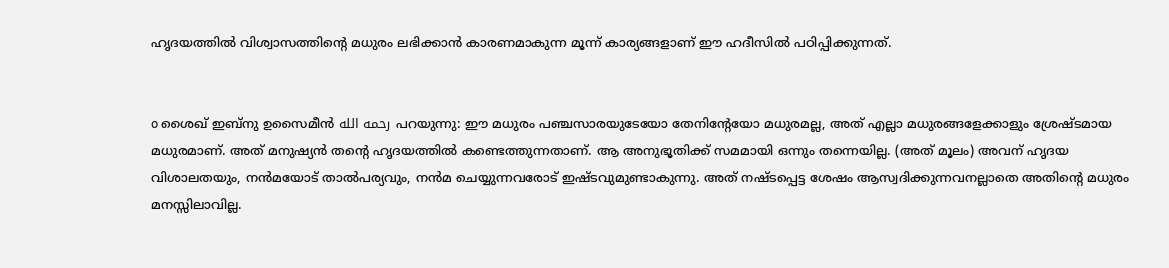ഹൃദയത്തില്‍ വിശ്വാസത്തിന്‍റെ മധുരം ലഭിക്കാന്‍ കാരണമാകുന്ന മൂന്ന് കാര്യങ്ങളാണ് ഈ ഹദീസില്‍ പഠിപ്പിക്കുന്നത്.


o ശൈഖ് ഇബ്നു ഉസൈമീന്‍ رحمه الله പറയുന്നു: ഈ മധുരം പഞ്ചസാരയുടേയോ തേനിന്‍റേയോ മധുരമല്ല, അത് എല്ലാ മധുരങ്ങളേക്കാളും ശ്രേഷ്ടമായ മധുരമാണ്. അത് മനുഷ്യന്‍ തന്‍റെ ഹൃദയത്തില്‍ കണ്ടെത്തുന്നതാണ്. ആ അനുഭൂതിക്ക് സമമായി ഒന്നും തന്നെയില്ല. (അത് മൂലം) അവന് ഹൃദയ വിശാലതയും, നന്‍മയോട് താല്‍പര്യവും, നന്‍മ ചെയ്യുന്നവരോട് ഇഷ്ടവുമുണ്ടാകുന്നു. അത് നഷ്ടപ്പെട്ട ശേഷം ആസ്വദിക്കുന്നവനല്ലാതെ അതിന്‍റെ മധുരം മനസ്സിലാവില്ല.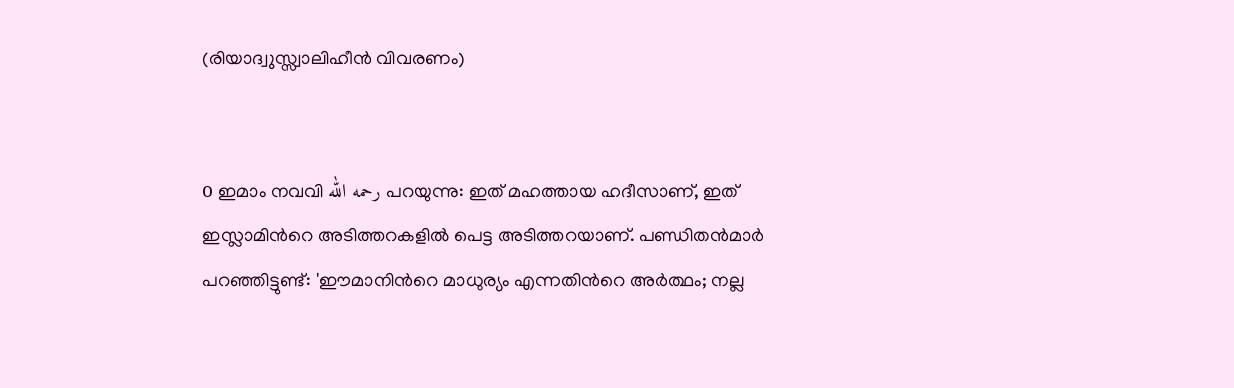(രിയാദ്വുസ്സ്വാലിഹീന്‍ വിവരണം)


o ഇമാം നവവി رحمه الله പറയുന്നു: ഇത് മഹത്തായ ഹദീസാണ്, ഇത് ഇസ്ലാമിന്‍റെ അടിത്തറകളില്‍ പെട്ട അടിത്തറയാണ്. പണ്ഡിതന്‍മാര്‍ പറഞ്ഞിട്ടുണ്ട്: 'ഈമാനിന്‍റെ മാധുര്യം എന്നതിന്‍റെ അര്‍ത്ഥം; നല്ല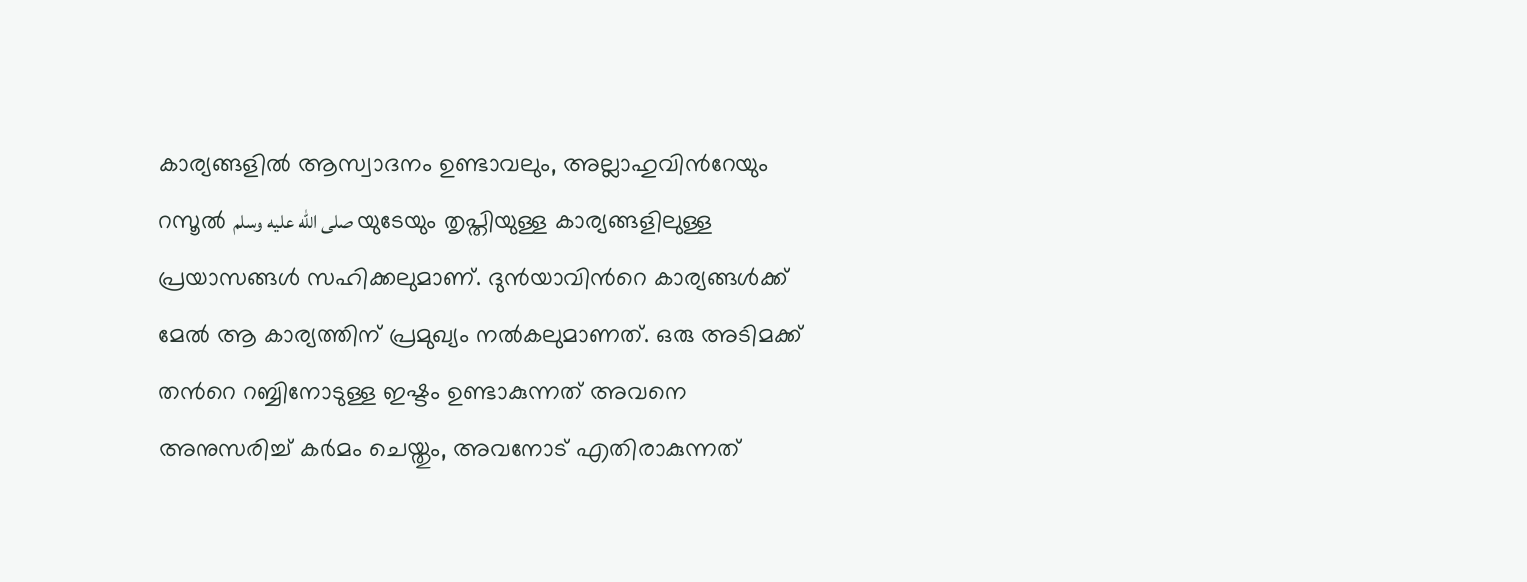കാര്യങ്ങളില്‍ ആസ്വാദനം ഉണ്ടാവലും, അല്ലാഹുവിന്‍റേയും റസൂല്‍ صلى الله عليه وسلم യുടേയും തൃപ്തിയുള്ള കാര്യങ്ങളിലുള്ള പ്രയാസങ്ങള്‍ സഹിക്കലുമാണ്. ദുന്‍യാവിന്‍റെ കാര്യങ്ങള്‍ക്ക് മേല്‍ ആ കാര്യത്തിന് പ്രമുഖ്യം നല്‍കലുമാണത്. ഒരു അടിമക്ക് തന്‍റെ റബ്ബിനോടുള്ള ഇഷ്ടം ഉണ്ടാകുന്നത് അവനെ അനുസരിച്ച് കര്‍മം ചെയ്തും, അവനോട് എതിരാകുന്നത്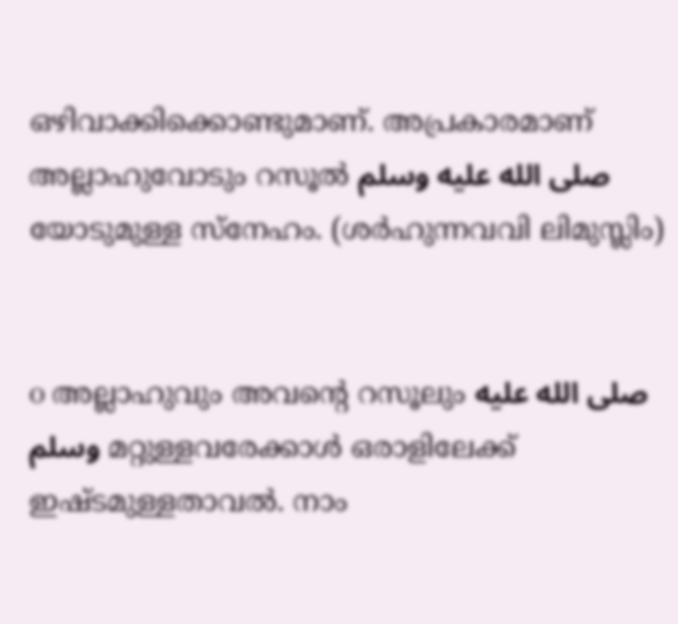ഒഴിവാക്കിക്കൊണ്ടുമാണ്. അപ്രകാരമാണ് അല്ലാഹുവോടും റസൂല്‍ صلى الله عليه وسلم യോടുമുള്ള സ്നേഹം. (ശര്‍ഹുന്നവവി ലിമുസ്ലിം)


o അല്ലാഹുവും അവന്‍റെ റസൂലും صلى الله عليه وسلم മറ്റുള്ളവരേക്കാള്‍ ഒരാളിലേക്ക് ഇഷ്ടമുള്ളതാവല്‍. നാം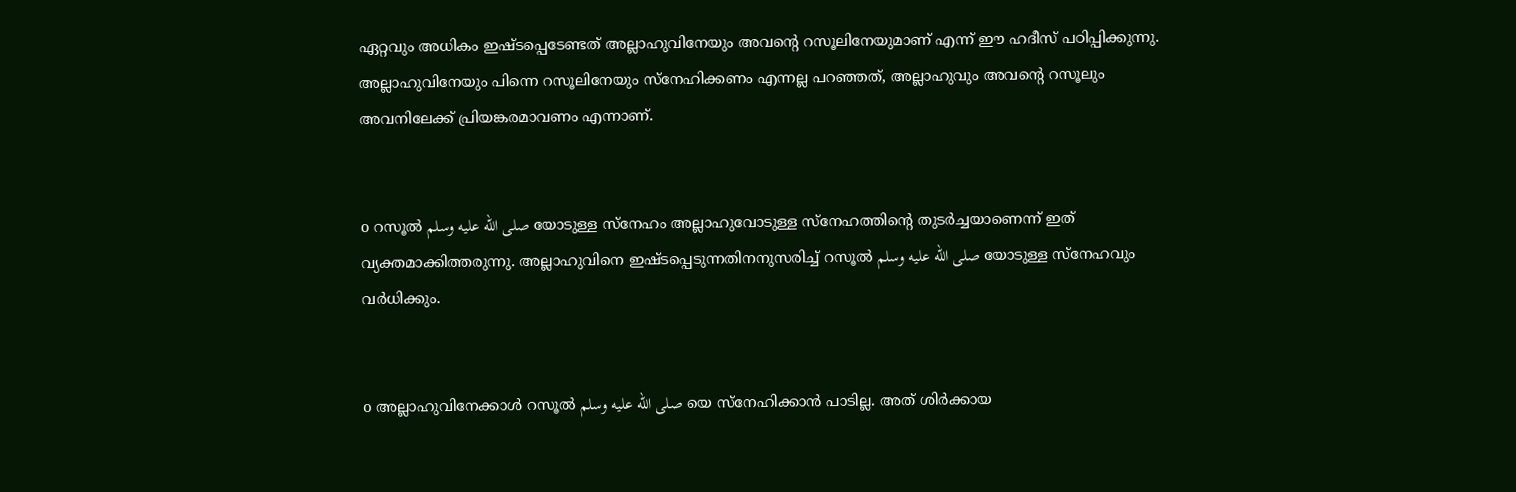ഏറ്റവും അധികം ഇഷ്ടപ്പെടേണ്ടത് അല്ലാഹുവിനേയും അവന്‍റെ റസൂലിനേയുമാണ് എന്ന് ഈ ഹദീസ് പഠിപ്പിക്കുന്നു. അല്ലാഹുവിനേയും പിന്നെ റസൂലിനേയും സ്നേഹിക്കണം എന്നല്ല പറഞ്ഞത്, അല്ലാഹുവും അവന്‍റെ റസൂലും അവനിലേക്ക് പ്രിയങ്കരമാവണം എന്നാണ്.


o റസൂല്‍ صلى الله عليه وسلم യോടുള്ള സ്നേഹം അല്ലാഹുവോടുള്ള സ്നേഹത്തിന്‍റെ തുടര്‍ച്ചയാണെന്ന് ഇത് വ്യക്തമാക്കിത്തരുന്നു. അല്ലാഹുവിനെ ഇഷ്ടപ്പെടുന്നതിനനുസരിച്ച് റസൂല്‍ صلى الله عليه وسلم യോടുള്ള സ്നേഹവും വര്‍ധിക്കും.


o അല്ലാഹുവിനേക്കാള്‍ റസൂല്‍ صلى الله عليه وسلم യെ സ്നേഹിക്കാന്‍ പാടില്ല. അത് ശിര്‍ക്കായ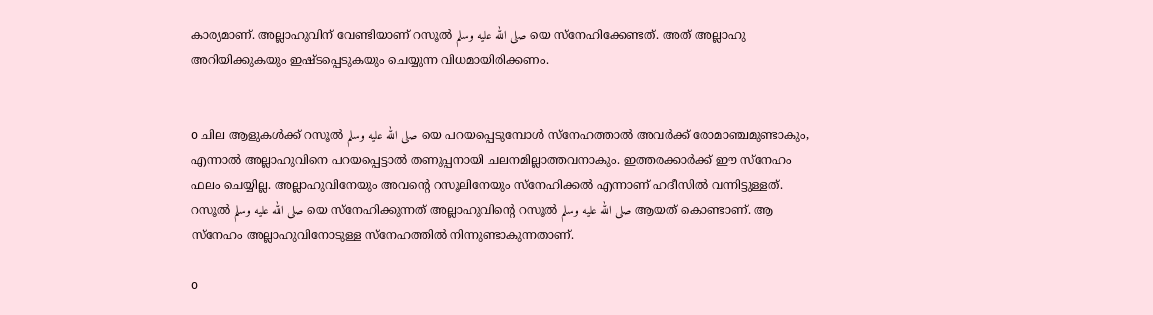കാര്യമാണ്. അല്ലാഹുവിന് വേണ്ടിയാണ് റസൂല്‍ صلى الله عليه وسلم യെ സ്നേഹിക്കേണ്ടത്. അത് അല്ലാഹു അറിയിക്കുകയും ഇഷ്ടപ്പെടുകയും ചെയ്യുന്ന വിധമായിരിക്കണം.


o ചില ആളുകള്‍ക്ക് റസൂല്‍ صلى الله عليه وسلم യെ പറയപ്പെടുമ്പോള്‍ സ്നേഹത്താല്‍ അവര്‍ക്ക് രോമാഞ്ചമുണ്ടാകും, എന്നാല്‍ അല്ലാഹുവിനെ പറയപ്പെട്ടാല്‍ തണുപ്പനായി ചലനമില്ലാത്തവനാകും. ഇത്തരക്കാര്‍ക്ക് ഈ സ്നേഹം ഫലം ചെയ്യില്ല. അല്ലാഹുവിനേയും അവന്‍റെ റസൂലിനേയും സ്നേഹിക്കല്‍ എന്നാണ് ഹദീസില്‍ വന്നിട്ടുള്ളത്. റസൂല്‍ صلى الله عليه وسلم യെ സ്നേഹിക്കുന്നത് അല്ലാഹുവിന്‍റെ റസൂല്‍ صلى الله عليه وسلم ആയത് കൊണ്ടാണ്. ആ സ്നേഹം അല്ലാഹുവിനോടുള്ള സ്നേഹത്തില്‍ നിന്നുണ്ടാകുന്നതാണ്.

o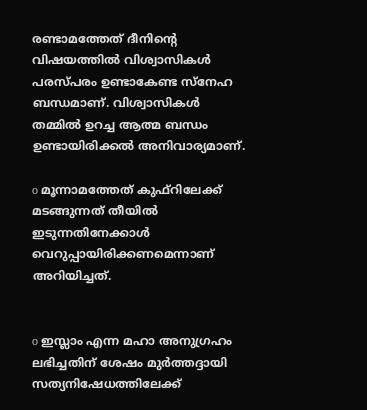രണ്ടാമത്തേത് ദീനിന്‍റെ വിഷയത്തില്‍ വിശ്വാസികള്‍ പരസ്പരം ഉണ്ടാകേണ്ട സ്നേഹ ബന്ധമാണ്. വിശ്വാസികള്‍ തമ്മില്‍ ഉറച്ച ആത്മ ബന്ധം ഉണ്ടായിരിക്കല്‍ അനിവാര്യമാണ്.

o മൂന്നാമത്തേത് കുഫ്റിലേക്ക് മടങ്ങുന്നത് തീയില്‍ ഇടുന്നതിനേക്കാള്‍ വെറുപ്പായിരിക്കണമെന്നാണ് അറിയിച്ചത്.


o ഇസ്ലാം എന്ന മഹാ അനുഗ്രഹം ലഭിച്ചതിന് ശേഷം മുര്‍ത്തദ്ദായി സത്യനിഷേധത്തിലേക്ക്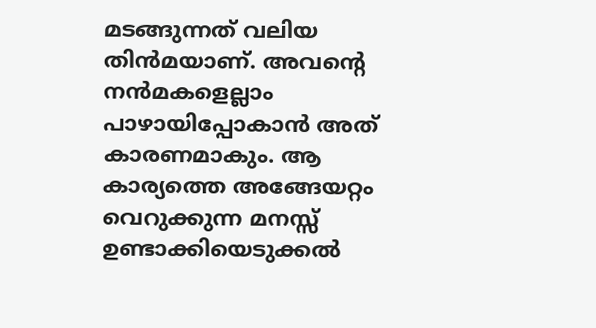മടങ്ങുന്നത് വലിയ തിന്‍മയാണ്. അവന്‍റെ നന്‍മകളെല്ലാം പാഴായിപ്പോകാന്‍ അത് കാരണമാകും. ആ കാര്യത്തെ അങ്ങേയറ്റം വെറുക്കുന്ന മനസ്സ് ഉണ്ടാക്കിയെടുക്കല്‍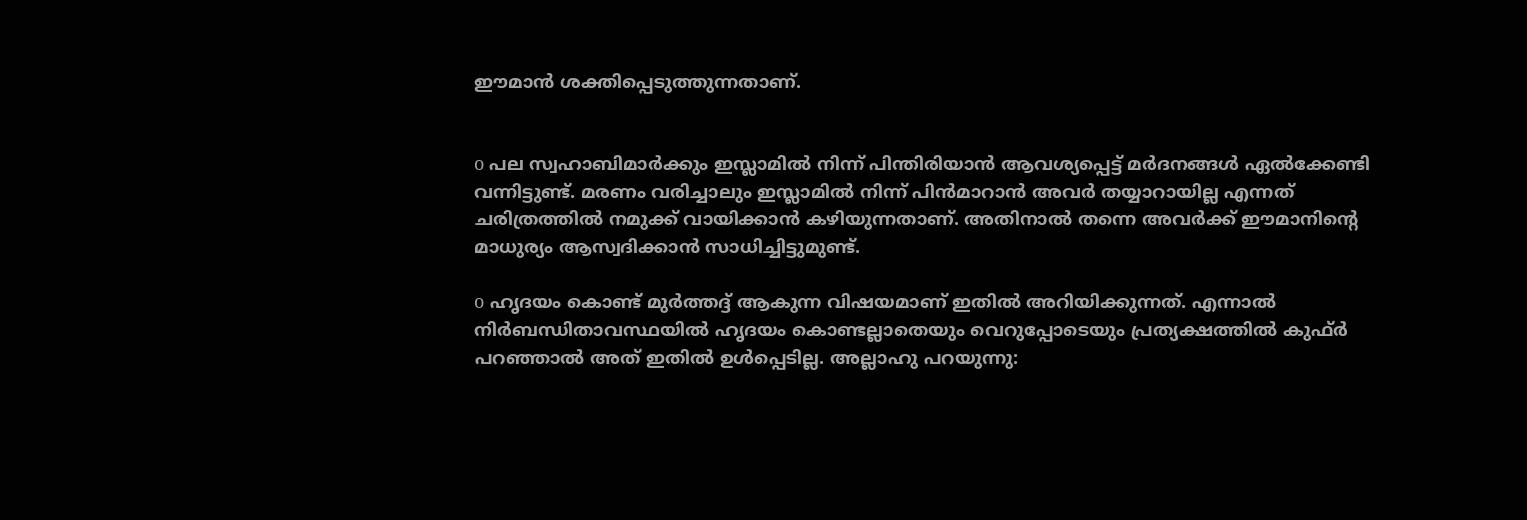ഈമാന്‍ ശക്തിപ്പെടുത്തുന്നതാണ്.


o പല സ്വഹാബിമാര്‍ക്കും ഇസ്ലാമില്‍ നിന്ന് പിന്തിരിയാന്‍ ആവശ്യപ്പെട്ട് മര്‍ദനങ്ങള്‍ ഏല്‍ക്കേണ്ടി വന്നിട്ടുണ്ട്. മരണം വരിച്ചാലും ഇസ്ലാമില്‍ നിന്ന് പിന്‍മാറാന്‍ അവര്‍ തയ്യാറായില്ല എന്നത് ചരിത്രത്തില്‍ നമുക്ക് വായിക്കാന്‍ കഴിയുന്നതാണ്. അതിനാല്‍ തന്നെ അവര്‍ക്ക് ഈമാനിന്‍റെ മാധുര്യം ആസ്വദിക്കാന്‍ സാധിച്ചിട്ടുമുണ്ട്.

o ഹൃദയം കൊണ്ട് മുര്‍ത്തദ്ദ് ആകുന്ന വിഷയമാണ് ഇതില്‍ അറിയിക്കുന്നത്. എന്നാല്‍ നിര്‍ബന്ധിതാവസ്ഥയില്‍ ഹൃദയം കൊണ്ടല്ലാതെയും വെറുപ്പോടെയും പ്രത്യക്ഷത്തില്‍ കുഫ്ര്‍ പറഞ്ഞാല്‍ അത് ഇതില്‍ ഉള്‍പ്പെടില്ല. അല്ലാഹു പറയുന്നു: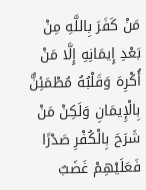مَنْ كَفَرَ بِاللَّهِ مِنْ بَعْدِ إِيمَانِهِ إِلَّا مَنْ أُكْرِهَ وَقَلْبُهُ مُطْمَئِنٌّ بِالْإِيمَانِ وَلَكِنْ مَنْ شَرَحَ بِالْكُفْرِ صَدْرًا فَعَلَيْهِمْ غَضَبٌ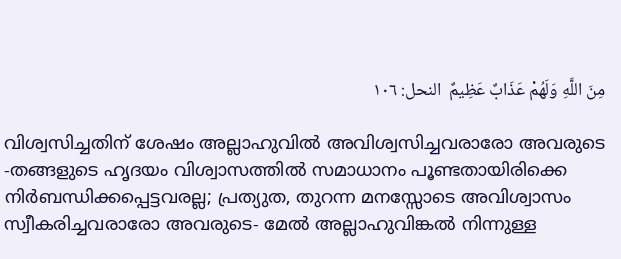مِنَ اللَّهِ وَلَهُمْ عَذَابٌ عَظِيمٌ  النحل: ١٠٦

വിശ്വസിച്ചതിന് ശേഷം അല്ലാഹുവില്‍ അവിശ്വസിച്ചവരാരോ അവരുടെ -തങ്ങളുടെ ഹൃദയം വിശ്വാസത്തില്‍ സമാധാനം പൂണ്ടതായിരിക്കെ നിര്‍ബന്ധിക്കപ്പെട്ടവരല്ല; പ്രത്യുത, തുറന്ന മനസ്സോടെ അവിശ്വാസം സ്വീകരിച്ചവരാരോ അവരുടെ- മേല്‍ അല്ലാഹുവിങ്കല്‍ നിന്നുള്ള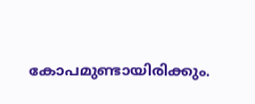കോപമുണ്ടായിരിക്കും.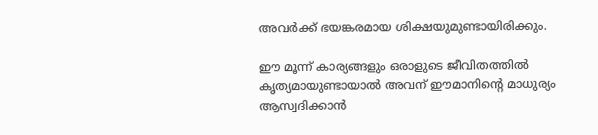അവര്‍ക്ക് ഭയങ്കരമായ ശിക്ഷയുമുണ്ടായിരിക്കും.

ഈ മൂന്ന് കാര്യങ്ങളും ഒരാളുടെ ജീവിതത്തില്‍ കൃത്യമായുണ്ടായാല്‍ അവന് ഈമാനിന്‍റെ മാധുര്യം ആസ്വദിക്കാന്‍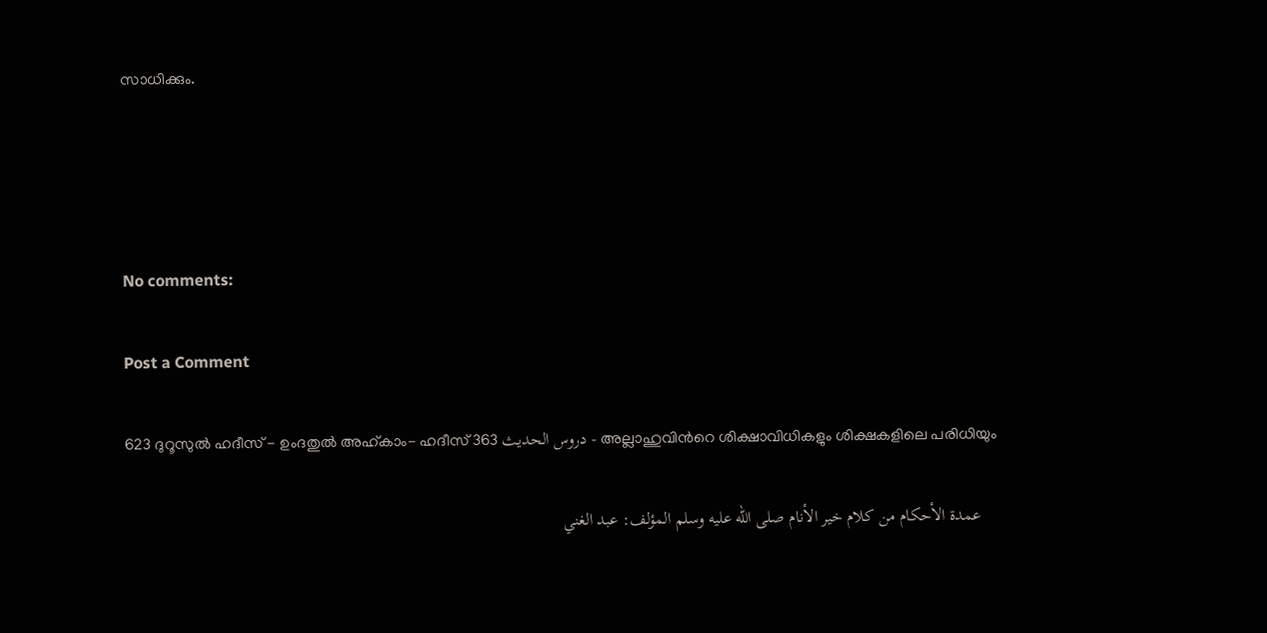സാധിക്കും.




No comments:

Post a Comment

623 ദുറൂസുല്‍ ഹദീസ് - ഉംദതുല്‍ അഹ്കാം- ഹദീസ് 363 دروس الحديث - അല്ലാഹുവിന്‍റെ ശിക്ഷാവിധികളും ശിക്ഷകളിലെ പരിധിയും

    عمدة الأحكام من كلام خير الأنام صلى الله عليه وسلم المؤلف: عبد الغني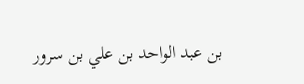بن عبد الواحد بن علي بن سرور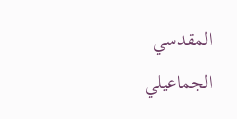المقدسي الجماعيلي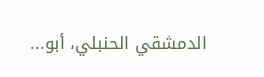الدمشقي الحنبلي، أبو...